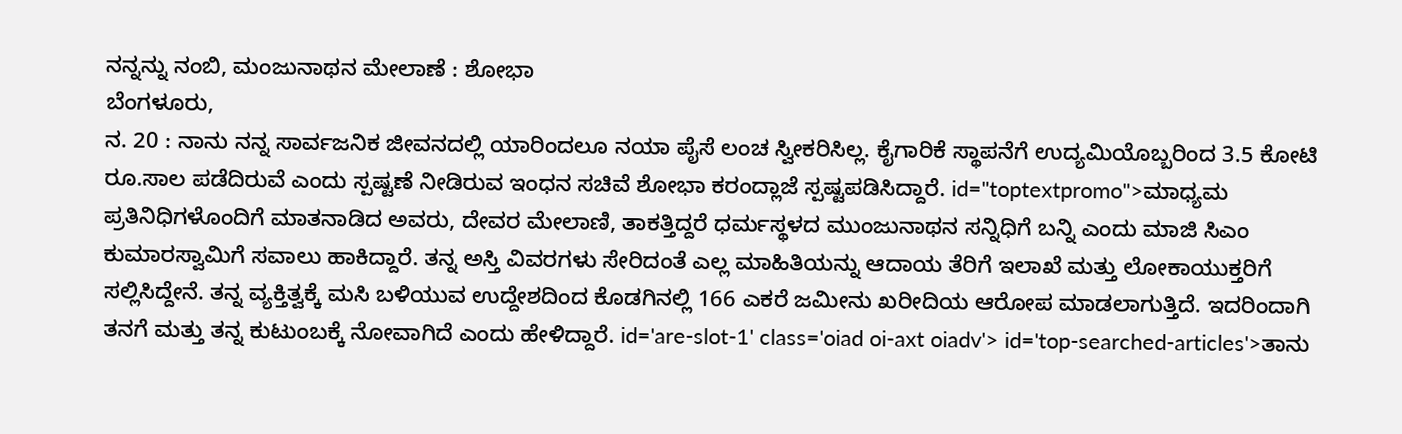ನನ್ನನ್ನು ನಂಬಿ, ಮಂಜುನಾಥನ ಮೇಲಾಣೆ : ಶೋಭಾ
ಬೆಂಗಳೂರು,
ನ. 20 : ನಾನು ನನ್ನ ಸಾರ್ವಜನಿಕ ಜೀವನದಲ್ಲಿ ಯಾರಿಂದಲೂ ನಯಾ ಪೈಸೆ ಲಂಚ ಸ್ವೀಕರಿಸಿಲ್ಲ. ಕೈಗಾರಿಕೆ ಸ್ಥಾಪನೆಗೆ ಉದ್ಯಮಿಯೊಬ್ಬರಿಂದ 3.5 ಕೋಟಿ ರೂ.ಸಾಲ ಪಡೆದಿರುವೆ ಎಂದು ಸ್ಪಷ್ಟಣೆ ನೀಡಿರುವ ಇಂಧನ ಸಚಿವೆ ಶೋಭಾ ಕರಂದ್ಲಾಜೆ ಸ್ಪಷ್ಟಪಡಿಸಿದ್ದಾರೆ. id="toptextpromo">ಮಾಧ್ಯಮ
ಪ್ರತಿನಿಧಿಗಳೊಂದಿಗೆ ಮಾತನಾಡಿದ ಅವರು, ದೇವರ ಮೇಲಾಣಿ, ತಾಕತ್ತಿದ್ದರೆ ಧರ್ಮಸ್ಥಳದ ಮುಂಜುನಾಥನ ಸನ್ನಿಧಿಗೆ ಬನ್ನಿ ಎಂದು ಮಾಜಿ ಸಿಎಂ ಕುಮಾರಸ್ವಾಮಿಗೆ ಸವಾಲು ಹಾಕಿದ್ದಾರೆ. ತನ್ನ ಅಸ್ತಿ ವಿವರಗಳು ಸೇರಿದಂತೆ ಎಲ್ಲ ಮಾಹಿತಿಯನ್ನು ಆದಾಯ ತೆರಿಗೆ ಇಲಾಖೆ ಮತ್ತು ಲೋಕಾಯುಕ್ತರಿಗೆ ಸಲ್ಲಿಸಿದ್ದೇನೆ. ತನ್ನ ವ್ಯಕ್ತಿತ್ವಕ್ಕೆ ಮಸಿ ಬಳಿಯುವ ಉದ್ದೇಶದಿಂದ ಕೊಡಗಿನಲ್ಲಿ 166 ಎಕರೆ ಜಮೀನು ಖರೀದಿಯ ಆರೋಪ ಮಾಡಲಾಗುತ್ತಿದೆ. ಇದರಿಂದಾಗಿ ತನಗೆ ಮತ್ತು ತನ್ನ ಕುಟುಂಬಕ್ಕೆ ನೋವಾಗಿದೆ ಎಂದು ಹೇಳಿದ್ದಾರೆ. id='are-slot-1' class='oiad oi-axt oiadv'> id='top-searched-articles'>ತಾನು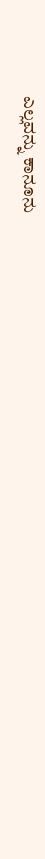ಎಲ್ಲವನ್ನು ಕಾನೂನು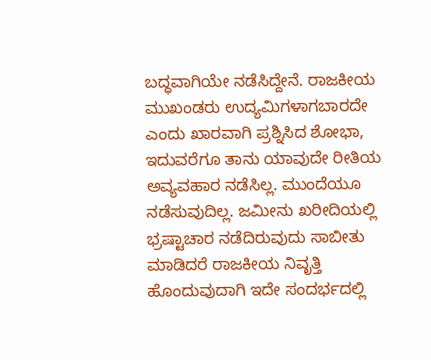ಬದ್ಧವಾಗಿಯೇ ನಡೆಸಿದ್ದೇನೆ. ರಾಜಕೀಯ ಮುಖಂಡರು ಉದ್ಯಮಿಗಳಾಗಬಾರದೇ ಎಂದು ಖಾರವಾಗಿ ಪ್ರಶ್ನಿಸಿದ ಶೋಭಾ, ಇದುವರೆಗೂ ತಾನು ಯಾವುದೇ ರೀತಿಯ ಅವ್ಯವಹಾರ ನಡೆಸಿಲ್ಲ. ಮುಂದೆಯೂ ನಡೆಸುವುದಿಲ್ಲ. ಜಮೀನು ಖರೀದಿಯಲ್ಲಿ ಭ್ರಷ್ಟಾಚಾರ ನಡೆದಿರುವುದು ಸಾಬೀತು ಮಾಡಿದರೆ ರಾಜಕೀಯ ನಿವೃತ್ತಿ ಹೊಂದುವುದಾಗಿ ಇದೇ ಸಂದರ್ಭದಲ್ಲಿ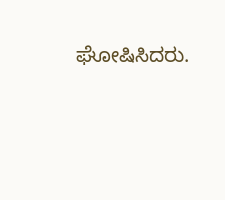ಘೋಷಿಸಿದರು.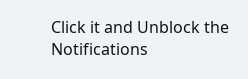Click it and Unblock the Notifications